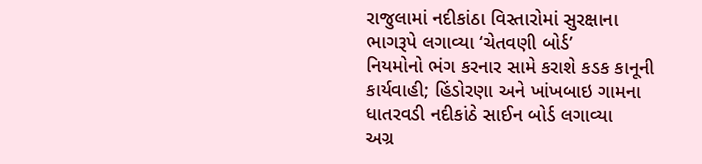રાજુલામાં નદીકાંઠા વિસ્તારોમાં સુરક્ષાના ભાગરૂપે લગાવ્યા ‘ચેતવણી બોર્ડ’
નિયમોનો ભંગ કરનાર સામે કરાશે કડક કાનૂની કાર્યવાહી; હિંડોરણા અને ખાંખબાઇ ગામના ધાતરવડી નદીકાંઠે સાઈન બોર્ડ લગાવ્યા
અગ્ર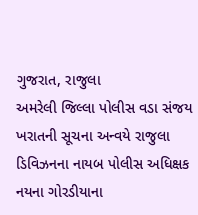ગુજરાત, રાજુલા
અમરેલી જિલ્લા પોલીસ વડા સંજય ખરાતની સૂચના અન્વયે રાજુલા ડિવિઝનના નાયબ પોલીસ અધિક્ષક નયના ગોરડીયાના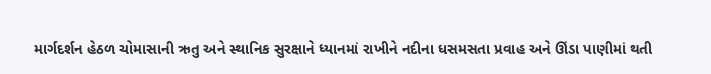માર્ગદર્શન હેઠળ ચોમાસાની ઋતુ અને સ્થાનિક સુરક્ષાને ધ્યાનમાં રાખીને નદીના ધસમસતા પ્રવાહ અને ઊંડા પાણીમાં થતી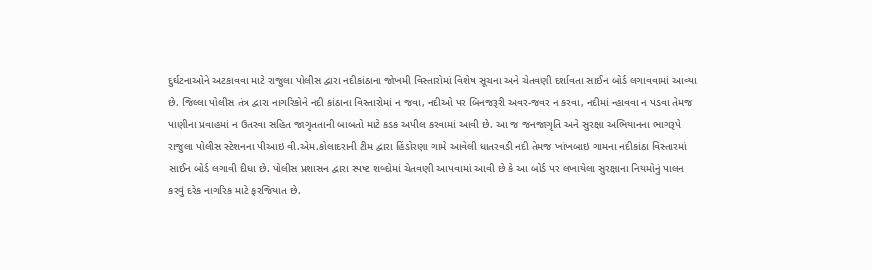દુર્ઘટનાઓને અટકાવવા માટે રાજુલા પોલીસ દ્વારા નદીકાંઠાના જોખમી વિસ્તારોમાં વિશેષ સૂચના અને ચેતવણી દર્શાવતા સાઈન બોર્ડ લગાવવામાં આવ્યા છે. જિલ્લા પોલીસ તંત્ર દ્વારા નાગરિકોને નદી કાંઠાના વિસ્તારોમાં ન જવા, નદીઓ પર બિનજરૂરી અવર-જવર ન કરવા, નદીમાં ન્હાવવા ન પડવા તેમજ પાણીના પ્રવાહમાં ન ઉતરવા સહિત જાગૃતતાની બાબતો માટે કડક અપીલ કરવામાં આવી છે. આ જ જનજાગૃતિ અને સુરક્ષા અભિયાનના ભાગરૂપે રાજુલા પોલીસ સ્ટેશનના પીઆઇ વી.એમ.કોલાદરાની ટીમ દ્વારા હિંડોરણા ગામે આવેલી ધાતરવડી નદી તેમજ ખાંખબાઇ ગામના નદીકાંઠા વિસ્તારમાં સાઈન બોર્ડ લગાવી દીધા છે. પોલીસ પ્રશાસન દ્વારા સ્પષ્ટ શબ્દોમાં ચેતવણી આપવામાં આવી છે કે આ બોર્ડ પર લખાયેલા સુરક્ષાના નિયમોનું પાલન કરવું દરેક નાગરિક માટે ફરજિયાત છે.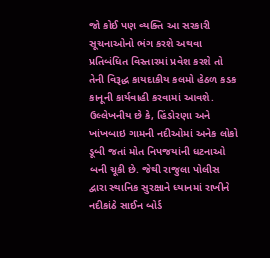જો કોઈ પણ વ્યક્તિ આ સરકારી સૂચનાઓનો ભંગ કરશે અથવા પ્રતિબંધિત વિસ્તારમાં પ્રવેશ કરશે તો તેની વિરૂદ્ધ કાયદાકીય કલમો હેઠળ કડક કાનૂની કાર્યવાહી કરવામાં આવશે. ઉલ્લેખનીય છે કે, હિંડોરણા અને ખાંખબાઇ ગામની નદીઓમાં અનેક લોકો ડૂબી જતાં મોત નિપજયાંની ધટનાઓ બની ચૂકી છે. જેથી રાજુલા પોલીસ દ્વારા સ્થાનિક સુરક્ષાને ધ્યાનમાં રાખીને નદીકાંઠે સાઈન બોર્ડ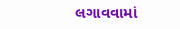લગાવવામાં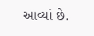આવ્યાં છે.